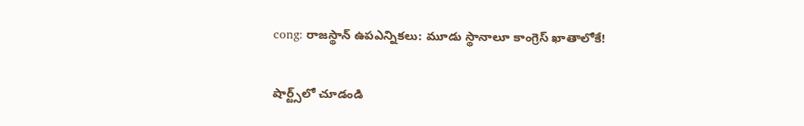cong: రాజస్థాన్ ఉపఎన్నికలు: మూడు స్థానాలూ కాంగ్రెస్ ఖాతాలోకే!

షార్ట్స్‌లో చూడండి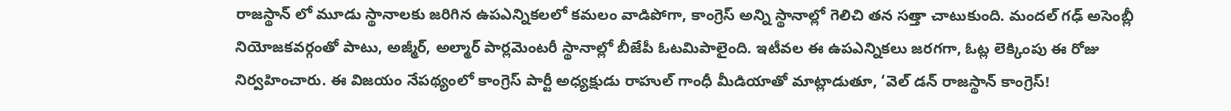రాజస్థాన్ లో మూడు స్థానాలకు జరిగిన ఉపఎన్నికలలో కమలం వాడిపోగా, కాంగ్రెస్ అన్ని స్థానాల్లో గెలిచి తన సత్తా చాటుకుంది. మందల్ గఢ్ అసెంబ్లీ నియోజకవర్గంతో పాటు, అజ్మీర్, అల్మార్ పార్లమెంటరీ స్థానాల్లో బీజేపీ ఓటమిపాలైంది. ఇటీవల ఈ ఉపఎన్నికలు జరగగా, ఓట్ల లెక్కింపు ఈ రోజు నిర్వహించారు. ఈ విజయం నేపథ్యంలో కాంగ్రెస్ పార్టీ అధ్యక్షుడు రాహుల్ గాంధీ మీడియాతో మాట్లాడుతూ, ‘వెల్ డన్ రాజస్థాన్ కాంగ్రెస్!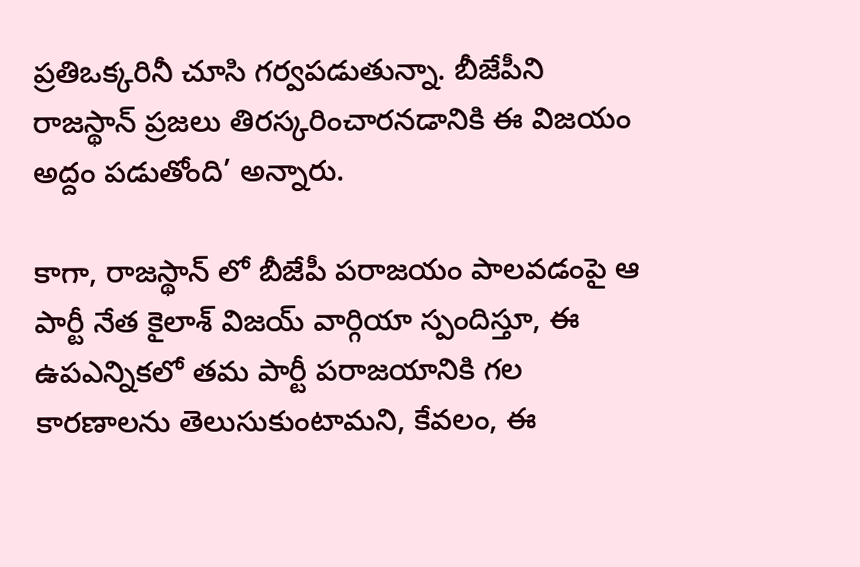ప్రతిఒక్కరినీ చూసి గర్వపడుతున్నా. బీజేపీని రాజస్థాన్ ప్రజలు తిరస్కరించారనడానికి ఈ విజయం అద్దం పడుతోంది’ అన్నారు.

కాగా, రాజస్థాన్ లో బీజేపీ పరాజయం పాలవడంపై ఆ పార్టీ నేత కైలాశ్ విజయ్ వార్గియా స్పందిస్తూ, ఈ ఉపఎన్నికలో తమ పార్టీ పరాజయానికి గల కారణాలను తెలుసుకుంటామని, కేవలం, ఈ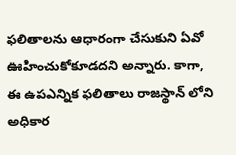ఫలితాలను ఆధారంగా చేసుకుని ఏవో ఊహించుకోకూడదని అన్నారు. కాగా, ఈ ఉపఎన్నిక ఫలితాలు రాజస్థాన్ లోని అధికార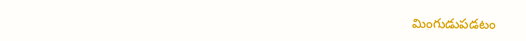మింగుడుపడటం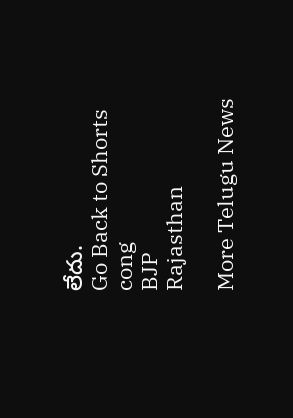లేదు.
Go Back to Shorts
cong
BJP
Rajasthan

More Telugu News